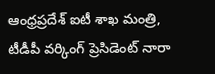ఆంధ్రప్రదేశ్ ఐటీ శాఖ మంత్రి, టీడీపీ వర్కింగ్ ప్రెసిడెంట్ నారా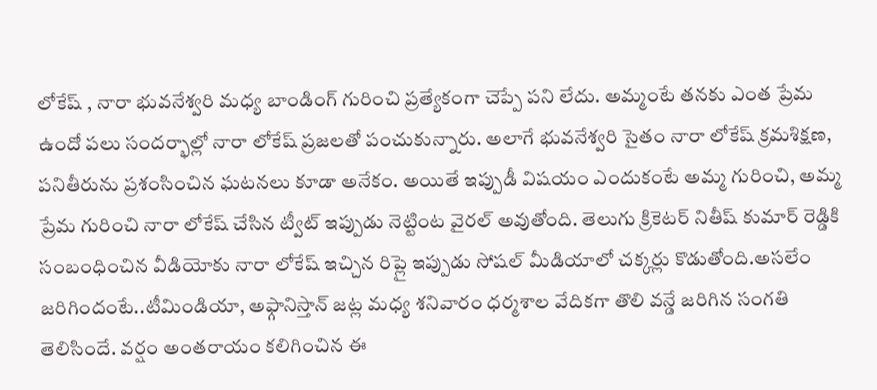లోకేష్ , నారా భువనేశ్వరి మధ్య బాండింగ్ గురించి ప్రత్యేకంగా చెప్పే పని లేదు. అమ్మంటే తనకు ఎంత ప్రేమ ఉందో పలు సందర్భాల్లో నారా లోకేష్ ప్రజలతో పంచుకున్నారు. అలాగే భువనేశ్వరి సైతం నారా లోకేష్ క్రమశిక్షణ, పనితీరును ప్రశంసించిన ఘటనలు కూడా అనేకం. అయితే ఇప్పుడీ విషయం ఎందుకంటే అమ్మ గురించి, అమ్మ ప్రేమ గురించి నారా లోకేష్ చేసిన ట్వీట్ ఇప్పుడు నెట్టింట వైరల్ అవుతోంది. తెలుగు క్రికెటర్ నితీష్ కుమార్ రెడ్డికి సంబంధించిన వీడియోకు నారా లోకేష్ ఇచ్చిన రిప్లై ఇప్పుడు సోషల్ మీడియాలో చక్కర్లు కొడుతోంది.అసలేం జరిగిందంటే..టీమిండియా, అఫ్గానిస్తాన్ జట్ల మధ్య శనివారం ధర్మశాల వేదికగా తొలి వన్డే జరిగిన సంగతి తెలిసిందే. వర్షం అంతరాయం కలిగించిన ఈ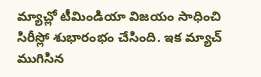మ్యాచ్లో టీమిండియా విజయం సాధించి సిరీస్లో శుభారంభం చేసింది. ఇక మ్యాచ్ ముగిసిన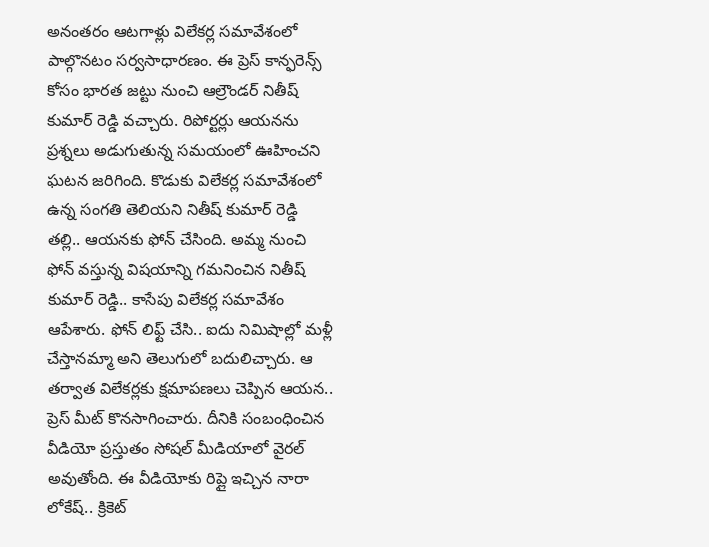అనంతరం ఆటగాళ్లు విలేకర్ల సమావేశంలో పాల్గొనటం సర్వసాధారణం. ఈ ప్రెస్ కాన్ఫరెన్స్ కోసం భారత జట్టు నుంచి ఆల్రౌండర్ నితీష్ కుమార్ రెడ్డి వచ్చారు. రిపోర్టర్లు ఆయనను ప్రశ్నలు అడుగుతున్న సమయంలో ఊహించని ఘటన జరిగింది. కొడుకు విలేకర్ల సమావేశంలో ఉన్న సంగతి తెలియని నితీష్ కుమార్ రెడ్డి తల్లి.. ఆయనకు ఫోన్ చేసింది. అమ్మ నుంచి ఫోన్ వస్తున్న విషయాన్ని గమనించిన నితీష్ కుమార్ రెడ్డి.. కాసేపు విలేకర్ల సమావేశం ఆపేశారు. ఫోన్ లిఫ్ట్ చేసి.. ఐదు నిమిషాల్లో మళ్లీ చేస్తానమ్మా అని తెలుగులో బదులిచ్చారు. ఆ తర్వాత విలేకర్లకు క్షమాపణలు చెప్పిన ఆయన.. ప్రెస్ మీట్ కొనసాగించారు. దీనికి సంబంధించిన వీడియో ప్రస్తుతం సోషల్ మీడియాలో వైరల్ అవుతోంది. ఈ వీడియోకు రిప్లై ఇచ్చిన నారా లోకేష్.. క్రికెట్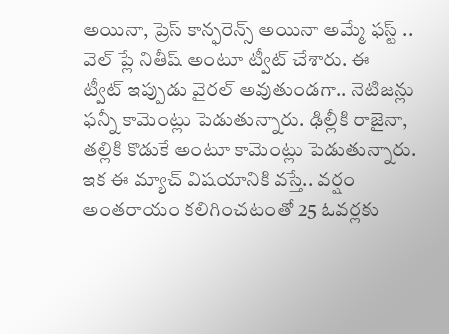అయినా, ప్రెస్ కాన్ఫరెన్స్ అయినా అమ్మే ఫస్ట్ .. వెల్ ప్లే నితీష్ అంటూ ట్వీట్ చేశారు. ఈ
ట్వీట్ ఇప్పుడు వైరల్ అవుతుండగా.. నెటిజన్లు ఫన్నీ కామెంట్లు పెడుతున్నారు. ఢిల్లీకి రాజైనా, తల్లికి కొడుకే అంటూ కామెంట్లు పెడుతున్నారు. ఇక ఈ మ్యాచ్ విషయానికి వస్తే.. వర్షం అంతరాయం కలిగించటంతో 25 ఓవర్లకు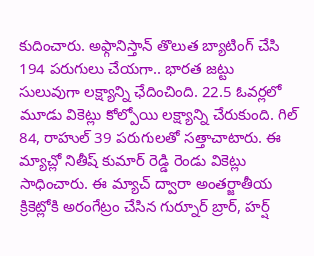కుదించారు. అఫ్గానిస్తాన్ తొలుత బ్యాటింగ్ చేసి 194 పరుగులు చేయగా.. భారత జట్టు సులువుగా లక్ష్యాన్ని ఛేదించింది. 22.5 ఓవర్లలో మూడు వికెట్లు కోల్పోయి లక్ష్యాన్ని చేరుకుంది. గిల్ 84, రాహుల్ 39 పరుగులతో సత్తాచాటారు. ఈ మ్యాచ్లో నితీష్ కుమార్ రెడ్డి రెండు వికెట్లు సాధించారు. ఈ మ్యాచ్ ద్వారా అంతర్జాతీయ క్రికెట్లోకి అరంగేట్రం చేసిన గుర్నూర్ బ్రార్, హర్ష్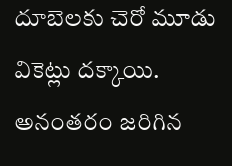దూబెలకు చెరో మూడు వికెట్లు దక్కాయి. అనంతరం జరిగిన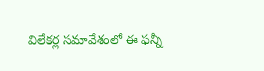విలేకర్ల సమావేశంలో ఈ ఫన్నీ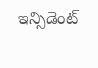ఇన్సిడెంట్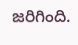జరిగింది.